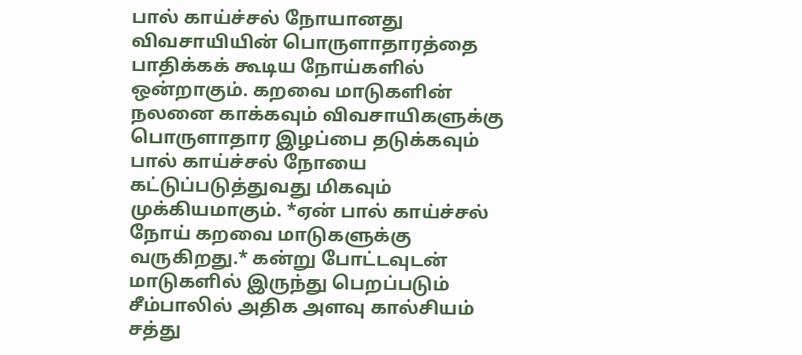பால் காய்ச்சல் நோயானது விவசாயியின் பொருளாதாரத்தை பாதிக்கக் கூடிய நோய்களில் ஒன்றாகும். கறவை மாடுகளின் நலனை காக்கவும் விவசாயிகளுக்கு பொருளாதார இழப்பை தடுக்கவும் பால் காய்ச்சல் நோயை கட்டுப்படுத்துவது மிகவும் முக்கியமாகும். *ஏன் பால் காய்ச்சல் நோய் கறவை மாடுகளுக்கு வருகிறது.* கன்று போட்டவுடன் மாடுகளில் இருந்து பெறப்படும் சீம்பாலில் அதிக அளவு கால்சியம் சத்து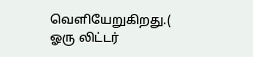வெளியேறுகிறது.( ஓரு லிட்டர்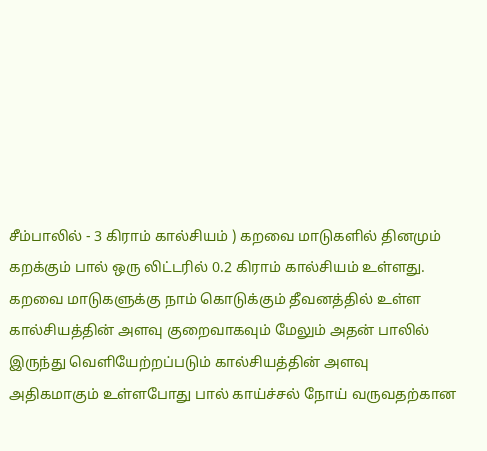சீம்பாலில் - 3 கிராம் கால்சியம் ) கறவை மாடுகளில் தினமும் கறக்கும் பால் ஒரு லிட்டரில் 0.2 கிராம் கால்சியம் உள்ளது. கறவை மாடுகளுக்கு நாம் கொடுக்கும் தீவனத்தில் உள்ள கால்சியத்தின் அளவு குறைவாகவும் மேலும் அதன் பாலில் இருந்து வெளியேற்றப்படும் கால்சியத்தின் அளவு அதிகமாகும் உள்ளபோது பால் காய்ச்சல் நோய் வருவதற்கான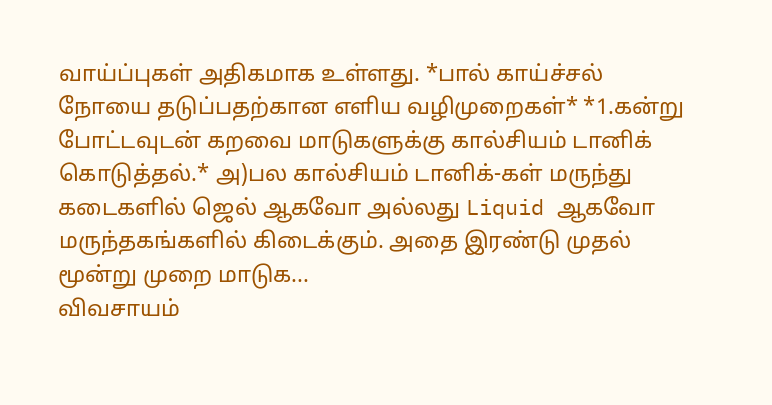வாய்ப்புகள் அதிகமாக உள்ளது. *பால் காய்ச்சல் நோயை தடுப்பதற்கான எளிய வழிமுறைகள்* *1.கன்று போட்டவுடன் கறவை மாடுகளுக்கு கால்சியம் டானிக் கொடுத்தல்.* அ)பல கால்சியம் டானிக்-கள் மருந்து கடைகளில் ஜெல் ஆகவோ அல்லது Liquid ஆகவோ மருந்தகங்களில் கிடைக்கும். அதை இரண்டு முதல் மூன்று முறை மாடுக...
விவசாயம்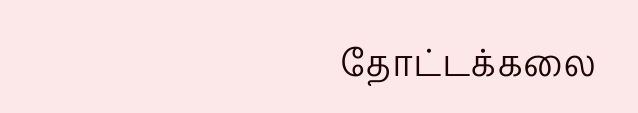தோட்டக்கலை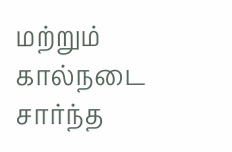மற்றும் கால்நடை சார்ந்த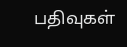பதிவுகள்